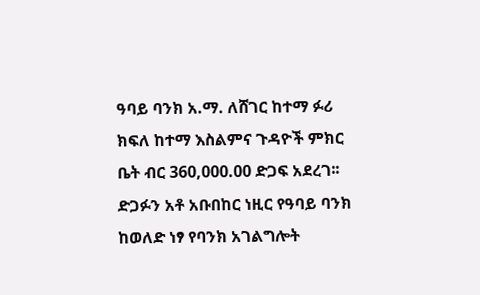ዓባይ ባንክ አ.ማ. ለሸገር ከተማ ፉሪ ክፍለ ከተማ እስልምና ጉዳዮች ምክር ቤት ብር 360,000.00 ድጋፍ አደረገ፡፡ ድጋፉን አቶ አቡበከር ነዚር የዓባይ ባንክ ከወለድ ነፃ የባንክ አገልግሎት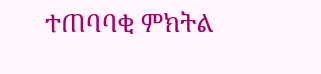ተጠባባቂ ምክትል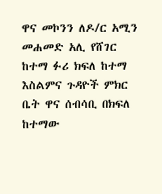ዋና መኮንን ለዶ/ር አሚን መሐመድ አሊ የሸገር ከተማ ፉሪ ክፍለ ከተማ እስልምና ጉዳዮች ምክር ቤት ዋና ሰብሳቢ በክፍለ ከተማው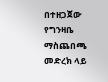በተዘጋጀው የግንዛቤ ማስጨበጫ መድረክ ላይ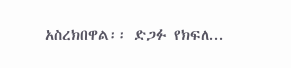አስረክበዋል፡፡ ድጋፉ የክፍለ...